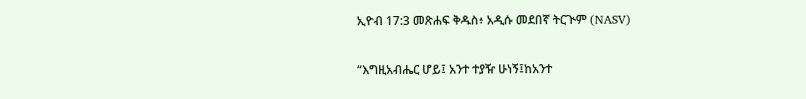ኢዮብ 17:3 መጽሐፍ ቅዱስ፥ አዲሱ መደበኛ ትርጒም (NASV)

“እግዚአብሔር ሆይ፤ አንተ ተያዥ ሁነኝ፤ከአንተ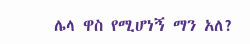ሌላ ዋስ የሚሆነኝ ማን አለ?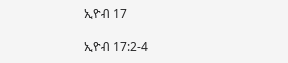ኢዮብ 17

ኢዮብ 17:2-4